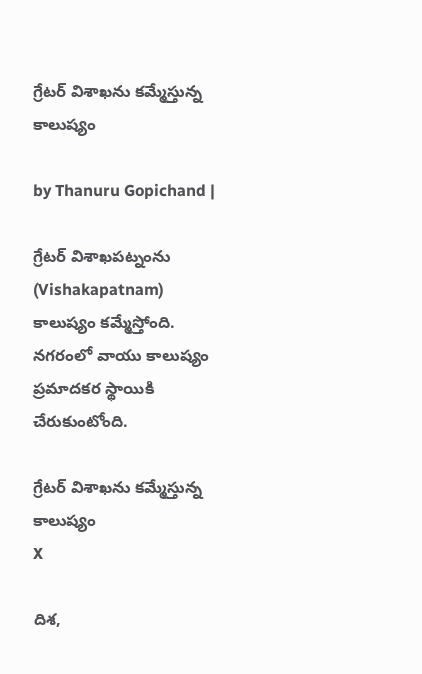గ్రేటర్ విశాఖను కమ్మేస్తున్న కాలుష్యం

by Thanuru Gopichand |

గ్రేటర్ విశాఖపట్నంను (Vishakapatnam) కాలుష్యం కమ్మేస్తోంది. నగరంలో వాయు కాలుష్యం ప్రమాదకర స్థాయికి చేరుకుంటోంది.

గ్రేటర్ విశాఖను కమ్మేస్తున్న కాలుష్యం
X

దిశ,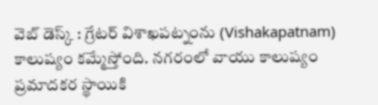వెబ్ డెస్క్ : గ్రేటర్ విశాఖపట్నంను (Vishakapatnam) కాలుష్యం కమ్మేస్తోంది. నగరంలో వాయు కాలుష్యం ప్రమాదకర స్థాయికి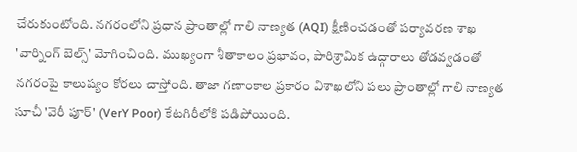చేరుకుంటోంది. నగరంలోని ప్రధాన ప్రాంతాల్లో గాలి నాణ్యత (AQI) క్షీణించడంతో పర్యావరణ శాఖ 'వార్నింగ్ బెల్స్' మోగించింది. ముఖ్యంగా శీతాకాలం ప్రభావం, పారిశ్రామిక ఉద్గారాలు తోడవ్వడంతో నగరంపై కాలుష్యం కోరలు చాస్తోంది. తాజా గణాంకాల ప్రకారం విశాఖలోని పలు ప్రాంతాల్లో గాలి నాణ్యత సూచీ 'వెరీ పూర్' (VerY Poor) కేటగిరీలోకి పడిపోయింది.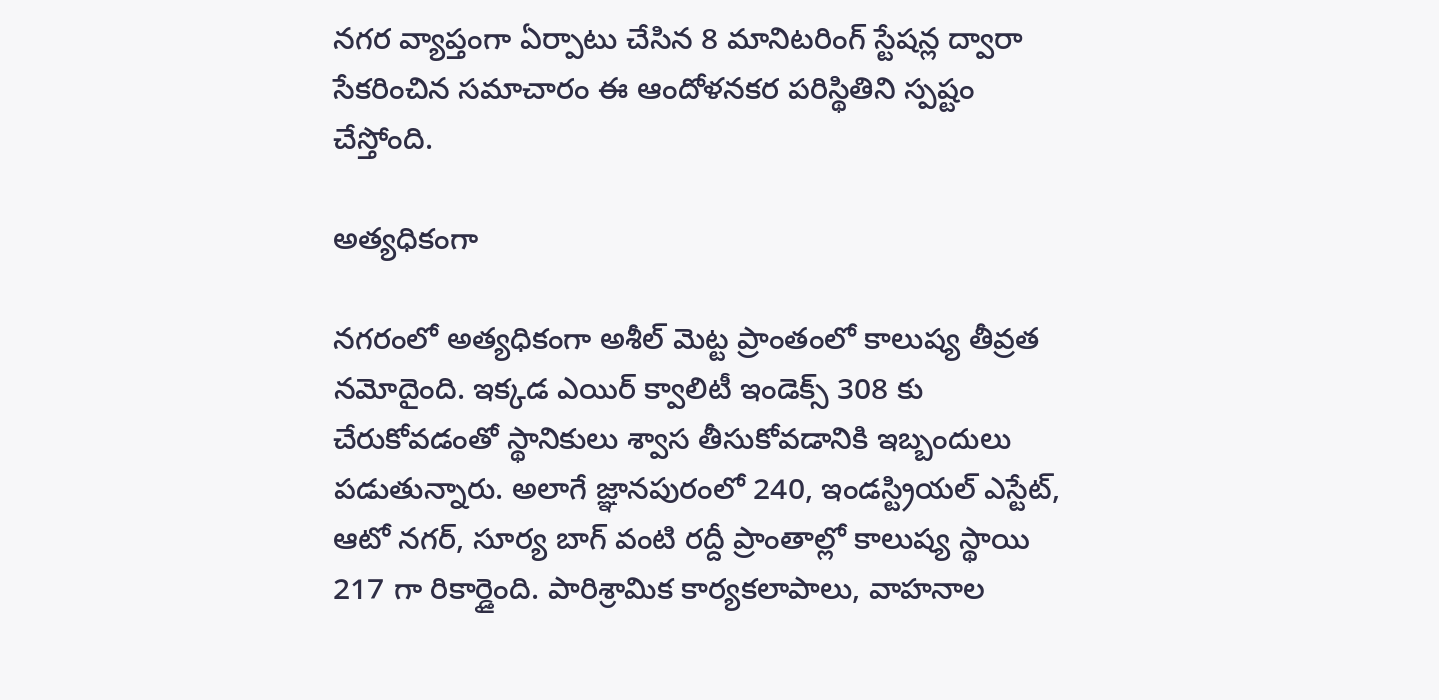నగర వ్యాప్తంగా ఏర్పాటు చేసిన 8 మానిటరింగ్ స్టేషన్ల ద్వారా సేకరించిన సమాచారం ఈ ఆందోళనకర పరిస్థితిని స్పష్టం చేస్తోంది.

అత్యధికంగా

నగరంలో అత్యధికంగా అశీల్ మెట్ట ప్రాంతంలో కాలుష్య తీవ్రత నమోదైంది. ఇక్కడ ఎయిర్ క్వాలిటీ ఇండెక్స్ 308 కు చేరుకోవడంతో స్థానికులు శ్వాస తీసుకోవడానికి ఇబ్బందులు పడుతున్నారు. అలాగే జ్ఞానపురంలో 240, ఇండస్ట్రియల్ ఎస్టేట్, ఆటో నగర్, సూర్య బాగ్ వంటి రద్దీ ప్రాంతాల్లో కాలుష్య స్థాయి 217 గా రికార్డైంది. పారిశ్రామిక కార్యకలాపాలు, వాహనాల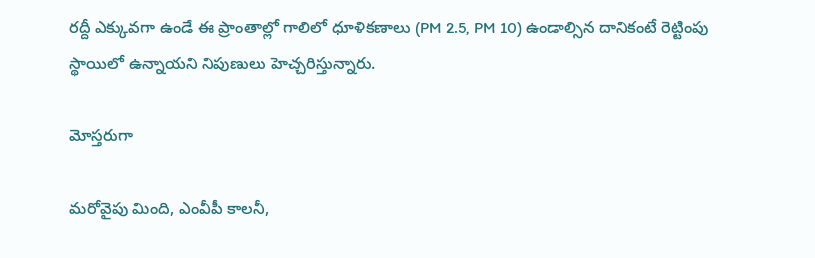రద్దీ ఎక్కువగా ఉండే ఈ ప్రాంతాల్లో గాలిలో ధూళికణాలు (PM 2.5, PM 10) ఉండాల్సిన దానికంటే రెట్టింపు స్థాయిలో ఉన్నాయని నిపుణులు హెచ్చరిస్తున్నారు.

మోస్తరుగా

మరోవైపు మింది, ఎంవీపీ కాలనీ,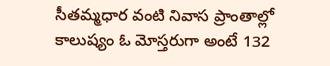సీతమ్మధార వంటి నివాస ప్రాంతాల్లో కాలుష్యం ఓ మోస్తరుగా అంటే 132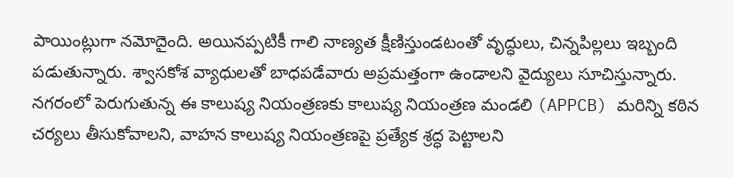పాయింట్లుగా నమోదైంది. అయినప్పటికీ గాలి నాణ్యత క్షీణిస్తుండటంతో వృద్ధులు, చిన్నపిల్లలు ఇబ్బంది పడుతున్నారు. శ్వాసకోశ వ్యాధులతో బాధపడేవారు అప్రమత్తంగా ఉండాలని వైద్యులు సూచిస్తున్నారు. నగరంలో పెరుగుతున్న ఈ కాలుష్య నియంత్రణకు కాలుష్య నియంత్రణ మండలి (APPCB) మరిన్ని కఠిన చర్యలు తీసుకోవాలని, వాహన కాలుష్య నియంత్రణపై ప్రత్యేక శ్రద్ధ పెట్టాలని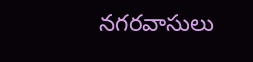నగరవాసులు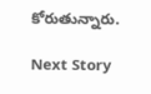కోరుతున్నారు.

Next Story